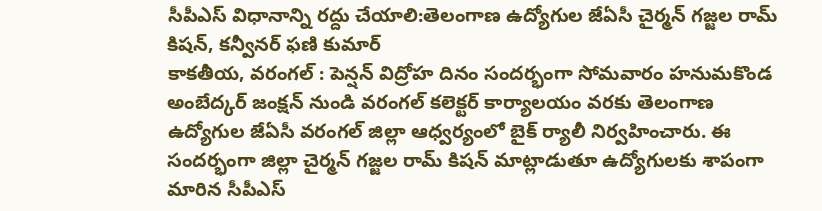సీపీఎస్ విధానాన్ని రద్దు చేయాలి:తెలంగాణ ఉద్యోగుల జేఏసీ చైర్మన్ గజ్జల రామ్ కిషన్, కన్వీనర్ ఫణి కుమార్
కాకతీయ, వరంగల్ : పెన్షన్ విద్రోహ దినం సందర్భంగా సోమవారం హనుమకొండ అంబేద్కర్ జంక్షన్ నుండి వరంగల్ కలెక్టర్ కార్యాలయం వరకు తెలంగాణ ఉద్యోగుల జేఏసీ వరంగల్ జిల్లా ఆధ్వర్యంలో బైక్ ర్యాలీ నిర్వహించారు. ఈ సందర్భంగా జిల్లా చైర్మన్ గజ్జల రామ్ కిషన్ మాట్లాడుతూ ఉద్యోగులకు శాపంగా మారిన సీపీఎస్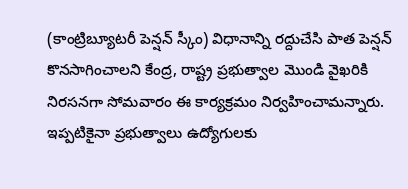(కాంట్రిబ్యూటరీ పెన్షన్ స్కీం) విధానాన్ని రద్దుచేసి పాత పెన్షన్ కొనసాగించాలని కేంద్ర, రాష్ట్ర ప్రభుత్వాల మొండి వైఖరికి నిరసనగా సోమవారం ఈ కార్యక్రమం నిర్వహించామన్నారు. ఇప్పటికైనా ప్రభుత్వాలు ఉద్యోగులకు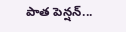పాత పెన్షన్...